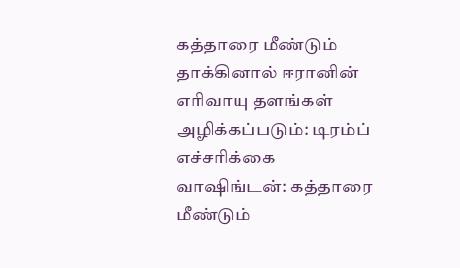கத்தாரை மீண்டும் தாக்கினால் ஈரானின் எரிவாயு தளங்கள் அழிக்கப்படும்: டிரம்ப் எச்சரிக்கை
வாஷிங்டன்: கத்தாரை மீண்டும்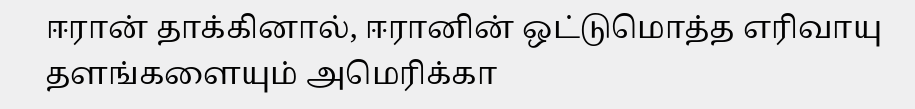ஈரான் தாக்கினால், ஈரானின் ஒட்டுமொத்த எரிவாயு தளங்களையும் அமெரிக்கா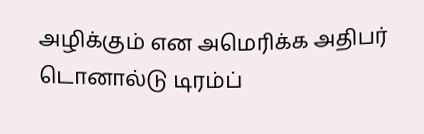அழிக்கும் என அமெரிக்க அதிபர் டொனால்டு டிரம்ப்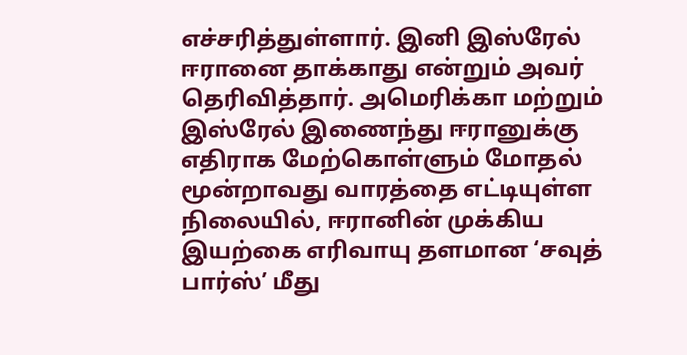எச்சரித்துள்ளார். இனி இஸ்ரேல் ஈரானை தாக்காது என்றும் அவர் தெரிவித்தார். அமெரிக்கா மற்றும் இஸ்ரேல் இணைந்து ஈரானுக்கு எதிராக மேற்கொள்ளும் மோதல் மூன்றாவது வாரத்தை எட்டியுள்ள நிலையில், ஈரானின் முக்கிய இயற்கை எரிவாயு தளமான ‘சவுத் பார்ஸ்’ மீது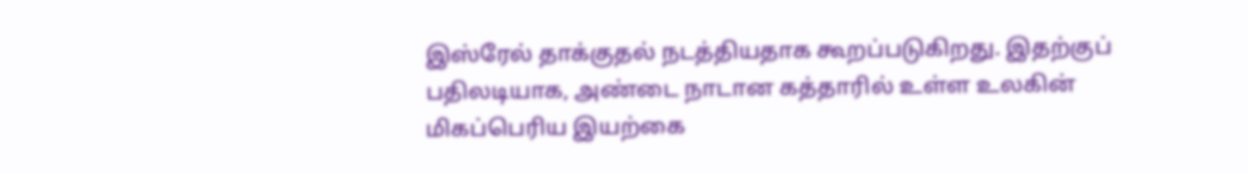இஸ்ரேல் தாக்குதல் நடத்தியதாக கூறப்படுகிறது. இதற்குப் பதிலடியாக, அண்டை நாடான கத்தாரில் உள்ள உலகின் மிகப்பெரிய இயற்கை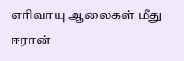எரிவாயு ஆலைகள் மீது ஈரான்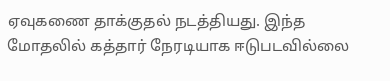ஏவுகணை தாக்குதல் நடத்தியது. இந்த மோதலில் கத்தார் நேரடியாக ஈடுபடவில்லை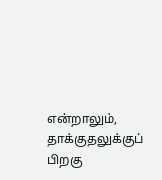என்றாலும், தாக்குதலுக்குப் பிறகு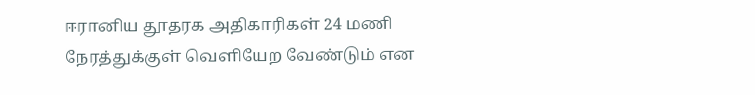ஈரானிய தூதரக அதிகாரிகள் 24 மணி நேரத்துக்குள் வெளியேற வேண்டும் என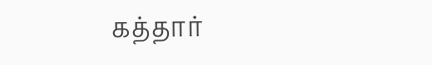கத்தார்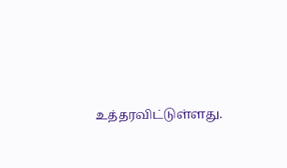உத்தரவிட்டுள்ளது.